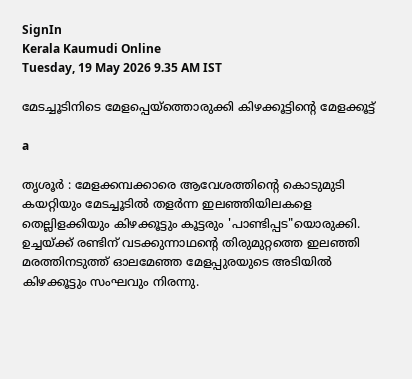SignIn
Kerala Kaumudi Online
Tuesday, 19 May 2026 9.35 AM IST

മേടച്ചൂടിനിടെ മേളപ്പെയ്‌ത്തൊരുക്കി കിഴക്കൂട്ടിന്റെ മേളക്കൂട്ട്

a

തൃശൂർ : മേളക്കമ്പക്കാരെ ആവേശത്തിന്റെ കൊടുമുടി കയറ്റിയും മേടച്ചൂടിൽ തളർന്ന ഇലഞ്ഞിയിലകളെ തെല്ലിളക്കിയും കിഴക്കൂട്ടും കൂട്ടരും 'പാണ്ടിപ്പട"യൊരുക്കി. ഉച്ചയ്ക്ക് രണ്ടിന് വടക്കുന്നാഥന്റെ തിരുമുറ്റത്തെ ഇലഞ്ഞി മരത്തിനടുത്ത് ഓലമേഞ്ഞ മേളപ്പുരയുടെ അടിയിൽ കിഴക്കൂട്ടും സംഘവും നിരന്നു.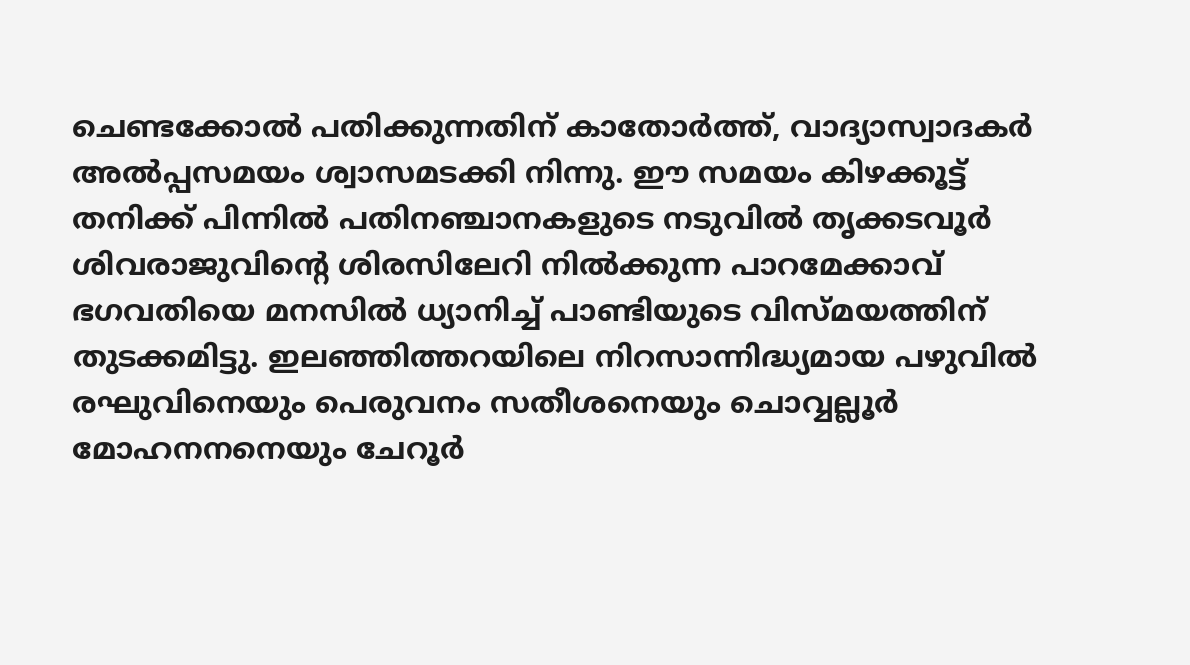ചെണ്ടക്കോൽ പതിക്കുന്നതിന് കാതോർത്ത്, വാദ്യാസ്വാദകർ അൽപ്പസമയം ശ്വാസമടക്കി നിന്നു. ഈ സമയം കിഴക്കൂട്ട് തനിക്ക് പിന്നിൽ പതിനഞ്ചാനകളുടെ നടുവിൽ തൃക്കടവൂർ ശിവരാജുവിന്റെ ശിരസിലേറി നിൽക്കുന്ന പാറമേക്കാവ് ഭഗവതിയെ മനസിൽ ധ്യാനിച്ച് പാണ്ടിയുടെ വിസ്മയത്തിന് തുടക്കമിട്ടു. ഇലഞ്ഞിത്തറയിലെ നിറസാന്നിദ്ധ്യമായ പഴുവിൽ രഘുവിനെയും പെരുവനം സതീശനെയും ചൊവ്വല്ലൂർ മോഹനനനെയും ചേറൂർ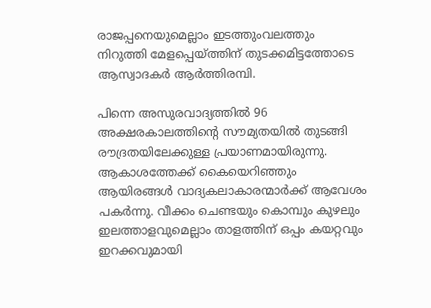രാജപ്പനെയുമെല്ലാം ഇടത്തുംവലത്തും നിറുത്തി മേളപ്പെയ്ത്തിന് തുടക്കമിട്ടത്തോടെ ആസ്വാദകർ ആർത്തിരമ്പി.

പിന്നെ അസുരവാദ്യത്തിൽ 96 അക്ഷരകാലത്തിന്റെ സൗമ്യതയിൽ തുടങ്ങി രൗദ്രതയിലേക്കുള്ള പ്രയാണമായിരുന്നു. ആകാശത്തേക്ക് കൈയെറിഞ്ഞും ആയിരങ്ങൾ വാദ്യകലാകാരന്മാർക്ക് ആവേശം പകർന്നു. വീക്കം ചെണ്ടയും കൊമ്പും കുഴലും ഇലത്താളവുമെല്ലാം താളത്തിന് ഒപ്പം കയറ്റവും ഇറക്കവുമായി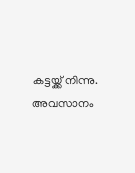കട്ടയ്ക്ക് നിന്നു. അവസാനം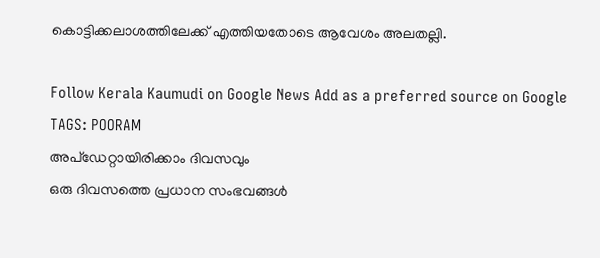കൊട്ടിക്കലാശത്തിലേക്ക് എത്തിയതോടെ ആവേശം അലതല്ലി.

Follow Kerala Kaumudi on Google News Add as a preferred source on Google
TAGS: POORAM
അപ്ഡേറ്റായിരിക്കാം ദിവസവും
ഒരു ദിവസത്തെ പ്രധാന സംഭവങ്ങൾ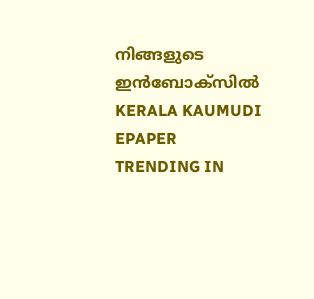നിങ്ങളുടെ ഇൻബോക്സിൽ
KERALA KAUMUDI EPAPER
TRENDING IN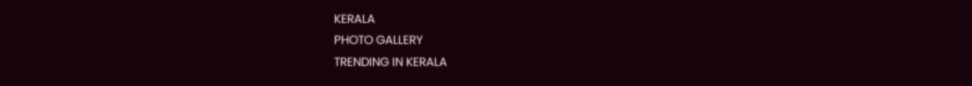KERALA
PHOTO GALLERY
TRENDING IN KERALA